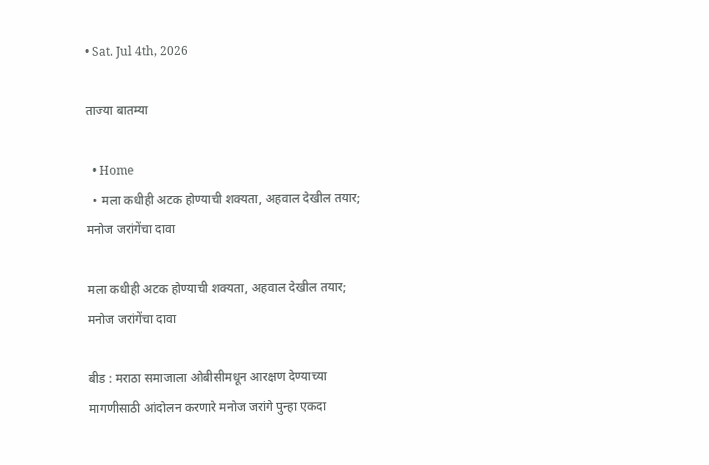• Sat. Jul 4th, 2026

ताज्या बातम्या

  • Home
  • मला कधीही अटक होण्याची शक्यता, अहवाल देखील तयार; मनोज जरांगेंचा दावा

मला कधीही अटक होण्याची शक्यता, अहवाल देखील तयार; मनोज जरांगेंचा दावा

बीड : मराठा समाजाला ओबीसीमधून आरक्षण देण्याच्या मागणीसाठी आंदोलन करणारे मनोज जरांगे पुन्हा एकदा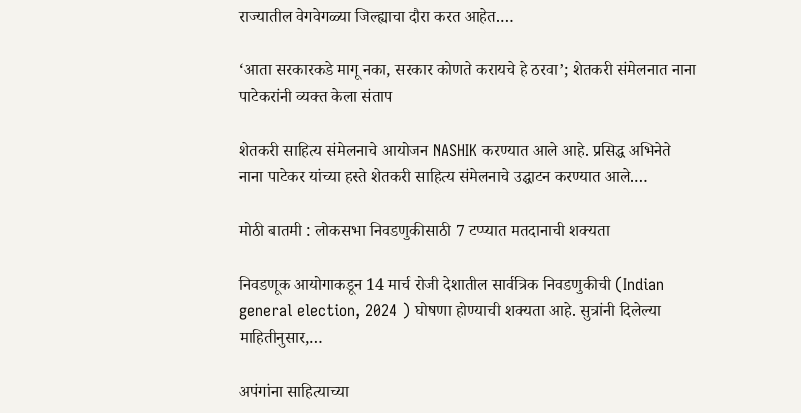राज्यातील वेगवेगळ्या जिल्ह्याचा दौरा करत आहेत.…

‘आता सरकारकडे मागू नका, सरकार कोणते करायचे हे ठरवा’; शेतकरी संमेलनात नाना पाटेकरांनी व्यक्त केला संताप

शेतकरी साहित्य संमेलनाचे आयोजन NASHIK करण्यात आले आहे. प्रसिद्ध अभिनेते नाना पाटेकर यांच्या हस्ते शेतकरी साहित्य संमेलनाचे उद्घाटन करण्यात आले.…

मोठी बातमी : लोकसभा निवडणुकीसाठी 7 टप्प्यात मतदानाची शक्यता

निवडणूक आयोगाकडून 14 मार्च रोजी देशातील सार्वत्रिक निवडणुकीची (Indian general election, 2024 ) घोषणा होण्याची शक्यता आहे. सुत्रांनी दिलेल्या माहितीनुसार,…

अपंगांना साहित्याच्या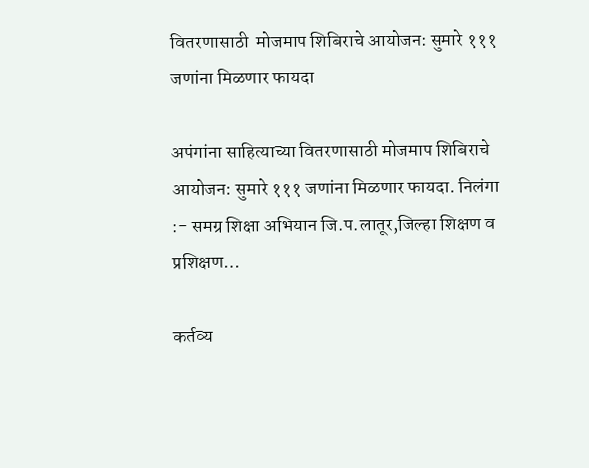वितरणासाठी  मोजमाप शिबिराचे आयोजन: सुमारे १११ जणांना मिळणार फायदा

अपंगांना साहित्याच्या वितरणासाठी मोजमाप शिबिराचे आयोजन: सुमारे १११ जणांना मिळणार फायदा. निलंगा :- समग्र शिक्षा अभियान जि.प.लातूर,जिल्हा शिक्षण व प्रशिक्षण…

कर्तव्य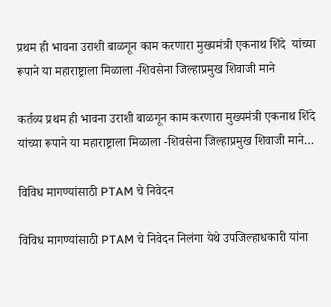प्रथम ही भावना उराशी बाळगून काम करणारा मुख्यमंत्री एकनाथ शिंदे  यांच्या रूपाने या महाराष्ट्राला मिळाला -शिवसेना जिल्हाप्रमुख शिवाजी माने

कर्तव्य प्रथम ही भावना उराशी बाळगून काम करणारा मुख्यमंत्री एकनाथ शिंदे यांच्या रूपाने या महाराष्ट्राला मिळाला -शिवसेना जिल्हाप्रमुख शिवाजी माने…

विविध मागण्यांसाठी PTAM चे निवेदन

विविध मागण्यांसाठी PTAM चे निवेदन निलंगा येथे उपजिल्हाधकारी यांना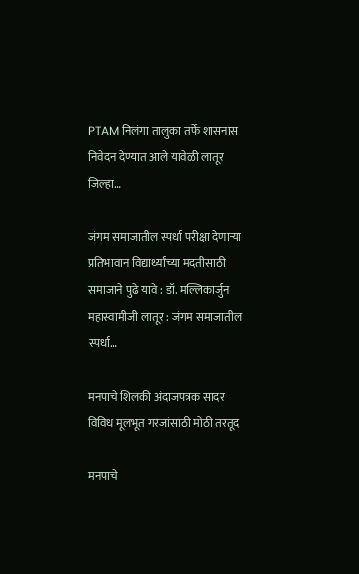PTAM निलंगा तालुका तर्फे शासनास निवेदन देण्यात आले यावेळी लातूर जिल्हा…

जंगम समाजातील स्पर्धा परीक्षा देणाऱ्या प्रतिभावान विद्यार्थ्यांच्या मदतीसाठी समाजाने पुढे यावे : डॉ. मल्लिकार्जुन महास्वामीजी लातूर : जंगम समाजातील स्पर्धा…

मनपाचे शिलकी अंदाजपत्रक सादर विविध मूलभूत गरजांसाठी मोठी तरतूद

मनपाचे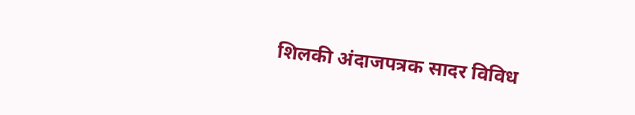शिलकी अंदाजपत्रक सादर विविध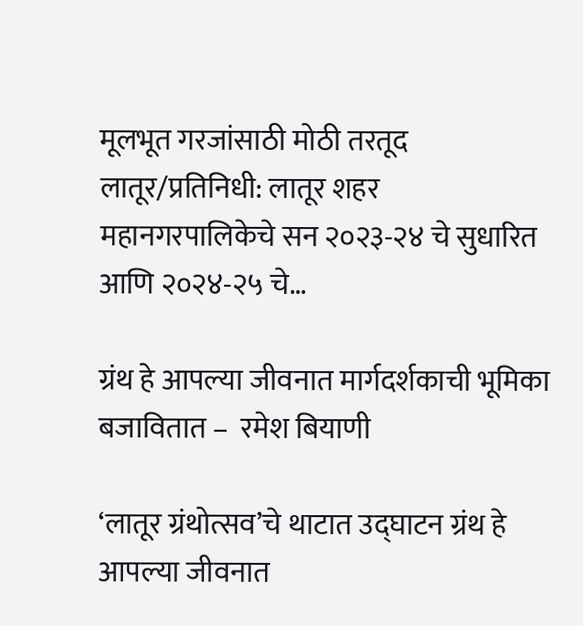मूलभूत गरजांसाठी मोठी तरतूद लातूर/प्रतिनिधी: लातूर शहर महानगरपालिकेचे सन २०२३-२४ चे सुधारित आणि २०२४-२५ चे…

ग्रंथ हे आपल्या जीवनात मार्गदर्शकाची भूमिका बजावितात –  रमेश बियाणी

‘लातूर ग्रंथोत्सव’चे थाटात उद्घाटन ग्रंथ हे आपल्या जीवनात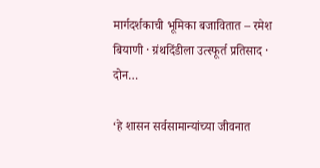मार्गदर्शकाची भूमिका बजावितात – रमेश बियाणी · ग्रंथदिंडीला उत्स्फूर्त प्रतिसाद · दोन…

‘हे शासन सर्वसामान्यांच्या जीवनात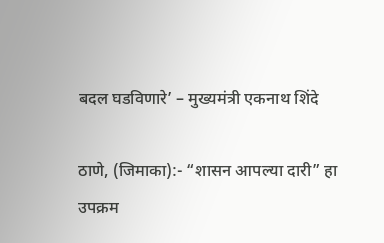बदल घडविणारे’ – मुख्यमंत्री एकनाथ शिंदे

ठाणे, (जिमाका):- “शासन आपल्या दारी” हा उपक्रम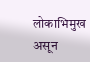लोकाभिमुख असून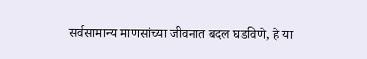सर्वसामान्य माणसांच्या जीवनात बदल घडविणे, हे या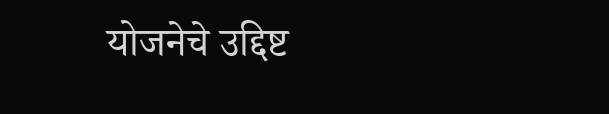योजनेचे उद्दिष्ट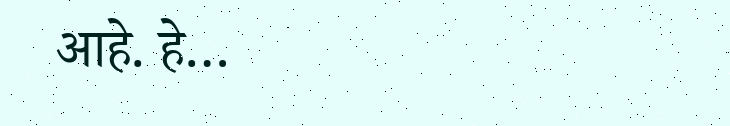आहे. हे…